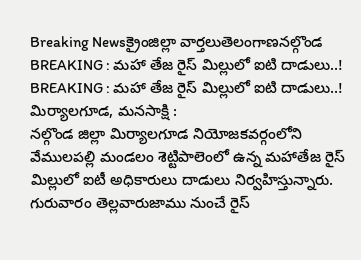Breaking Newsక్రైంజిల్లా వార్తలుతెలంగాణనల్గొండ
BREAKING : మహా తేజ రైస్ మిల్లులో ఐటి దాడులు..!
BREAKING : మహా తేజ రైస్ మిల్లులో ఐటి దాడులు..!
మిర్యాలగూడ, మనసాక్షి :
నల్గొండ జిల్లా మిర్యాలగూడ నియోజకవర్గంలోని వేములపల్లి మండలం శెట్టిపాలెంలో ఉన్న మహాతేజ రైస్ మిల్లులో ఐటీ అధికారులు దాడులు నిర్వహిస్తున్నారు.
గురువారం తెల్లవారుజాము నుంచే రైస్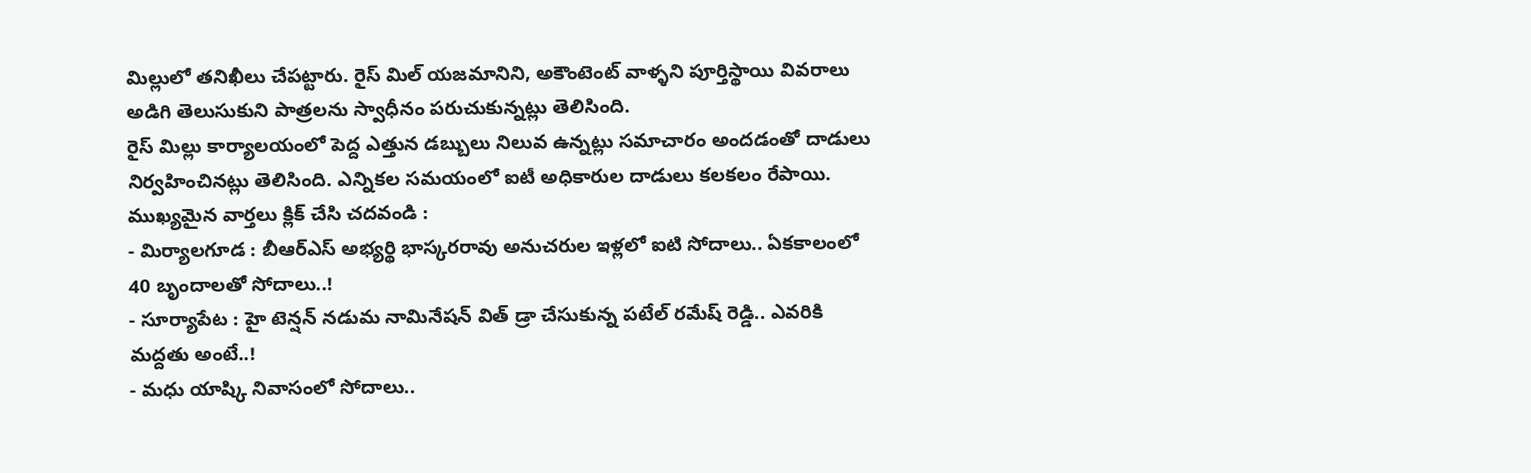మిల్లులో తనిఖీలు చేపట్టారు. రైస్ మిల్ యజమానిని, అకౌంటెంట్ వాళ్ళని పూర్తిస్థాయి వివరాలు అడిగి తెలుసుకుని పాత్రలను స్వాధీనం పరుచుకున్నట్లు తెలిసింది.
రైస్ మిల్లు కార్యాలయంలో పెద్ద ఎత్తున డబ్బులు నిలువ ఉన్నట్లు సమాచారం అందడంతో దాడులు నిర్వహించినట్లు తెలిసింది. ఎన్నికల సమయంలో ఐటీ అధికారుల దాడులు కలకలం రేపాయి.
ముఖ్యమైన వార్తలు క్లిక్ చేసి చదవండి :
- మిర్యాలగూడ : బీఆర్ఎస్ అభ్యర్థి భాస్కరరావు అనుచరుల ఇళ్లలో ఐటి సోదాలు.. ఏకకాలంలో 40 బృందాలతో సోదాలు..!
- సూర్యాపేట : హై టెన్షన్ నడుమ నామినేషన్ విత్ డ్రా చేసుకున్న పటేల్ రమేష్ రెడ్డి.. ఎవరికి మద్దతు అంటే..!
- మధు యాష్కి నివాసంలో సోదాలు..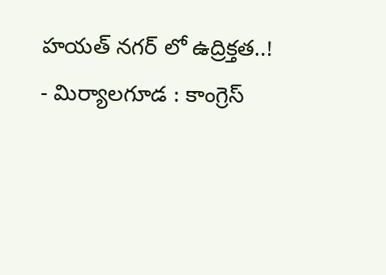హయత్ నగర్ లో ఉద్రిక్తత..!
- మిర్యాలగూడ : కాంగ్రెస్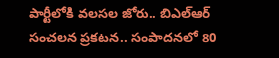పార్టీలోకి వలసల జోరు.. బిఎల్ఆర్ సంచలన ప్రకటన.. సంపాదనలో 80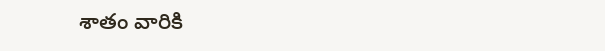శాతం వారికి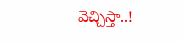వెచ్చిస్తా..!